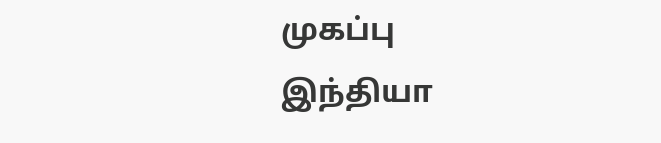முகப்பு
இந்தியா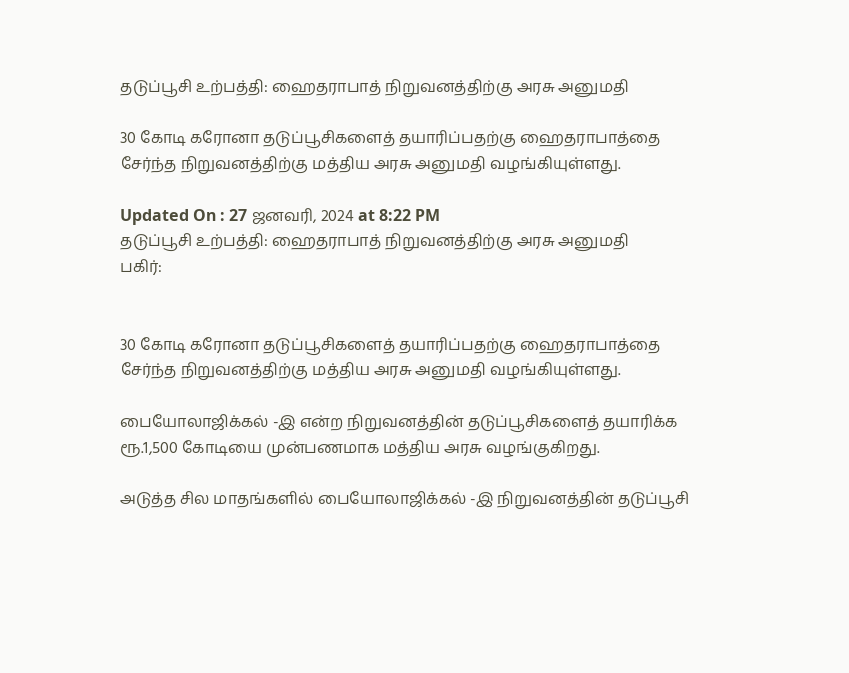தடுப்பூசி உற்பத்தி: ஹைதராபாத் நிறுவனத்திற்கு அரசு அனுமதி

30 கோடி கரோனா தடுப்பூசிகளைத் தயாரிப்பதற்கு ஹைதராபாத்தை சேர்ந்த நிறுவனத்திற்கு மத்திய அரசு அனுமதி வழங்கியுள்ளது.

Updated On : 27 ஜனவரி, 2024 at 8:22 PM
தடுப்பூசி உற்பத்தி: ஹைதராபாத் நிறுவனத்திற்கு அரசு அனுமதி
பகிர்:


30 கோடி கரோனா தடுப்பூசிகளைத் தயாரிப்பதற்கு ஹைதராபாத்தை சேர்ந்த நிறுவனத்திற்கு மத்திய அரசு அனுமதி வழங்கியுள்ளது.

பையோலாஜிக்கல் -இ என்ற நிறுவனத்தின் தடுப்பூசிகளைத் தயாரிக்க ரூ.1,500 கோடியை முன்பணமாக மத்திய அரசு வழங்குகிறது.

அடுத்த சில மாதங்களில் பையோலாஜிக்கல் -இ நிறுவனத்தின் தடுப்பூசி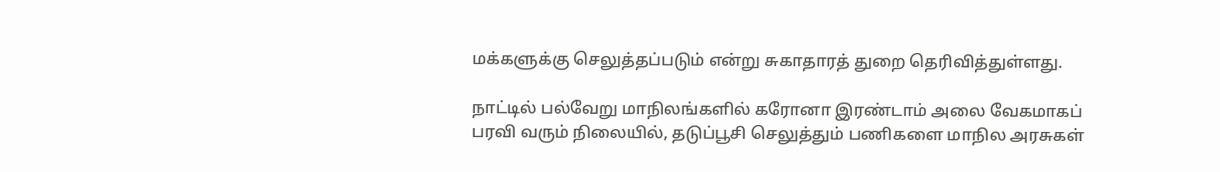மக்களுக்கு செலுத்தப்படும் என்று சுகாதாரத் துறை தெரிவித்துள்ளது.

நாட்டில் பல்வேறு மாநிலங்களில் கரோனா இரண்டாம் அலை வேகமாகப் பரவி வரும் நிலையில், தடுப்பூசி செலுத்தும் பணிகளை மாநில அரசுகள்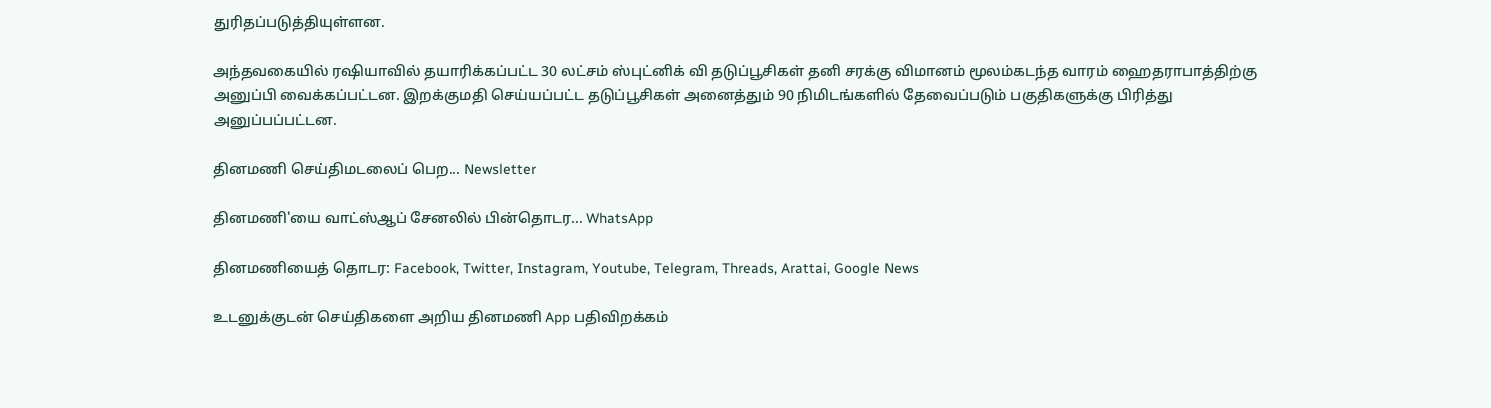துரிதப்படுத்தியுள்ளன.

அந்தவகையில் ரஷியாவில் தயாரிக்கப்பட்ட 30 லட்சம் ஸ்புட்னிக் வி தடுப்பூசிகள் தனி சரக்கு விமானம் மூலம்கடந்த வாரம் ஹைதராபாத்திற்கு அனுப்பி வைக்கப்பட்டன. இறக்குமதி செய்யப்பட்ட தடுப்பூசிகள் அனைத்தும் 90 நிமிடங்களில் தேவைப்படும் பகுதிகளுக்கு பிரித்து அனுப்பப்பட்டன.

தினமணி செய்திமடலைப் பெற... Newsletter

தினமணி'யை வாட்ஸ்ஆப் சேனலில் பின்தொடர... WhatsApp

தினமணியைத் தொடர: Facebook, Twitter, Instagram, Youtube, Telegram, Threads, Arattai, Google News

உடனுக்குடன் செய்திகளை அறிய தினமணி App பதிவிறக்கம்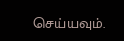செய்யவும்.